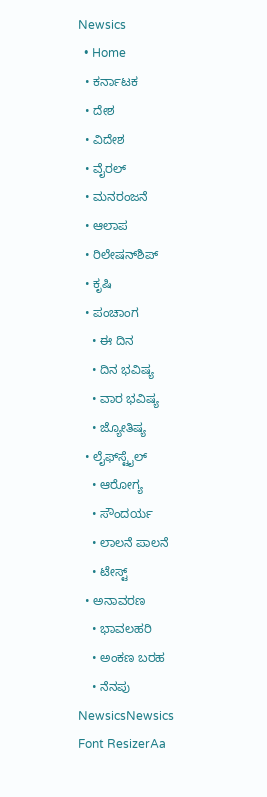Newsics
  • Home
  • ಕರ್ನಾಟಕ
  • ದೇಶ
  • ವಿದೇಶ
  • ವೈರಲ್
  • ಮನರಂಜನೆ
  • ಆಲಾಪ
  • ರಿಲೇಷನ್‌ಶಿಪ್
  • ಕೃಷಿ
  • ಪಂಚಾಂಗ
    • ಈ ದಿನ
    • ದಿನ ಭವಿಷ್ಯ
    • ವಾರ ಭವಿಷ್ಯ
    • ಜ್ಯೋತಿಷ್ಯ
  • ಲೈಫ್‌ಸ್ಟೈಲ್
    • ಆರೋಗ್ಯ
    • ಸೌಂದರ್ಯ
    • ಲಾಲನೆ ಪಾಲನೆ
    • ಟೇಸ್ಟ್
  • ಅನಾವರಣ
    • ಭಾವಲಹರಿ
    • ಅಂಕಣ ಬರಹ
    • ನೆನಪು
NewsicsNewsics
Font ResizerAa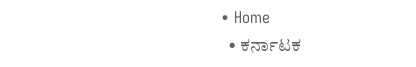• Home
  • ಕರ್ನಾಟಕ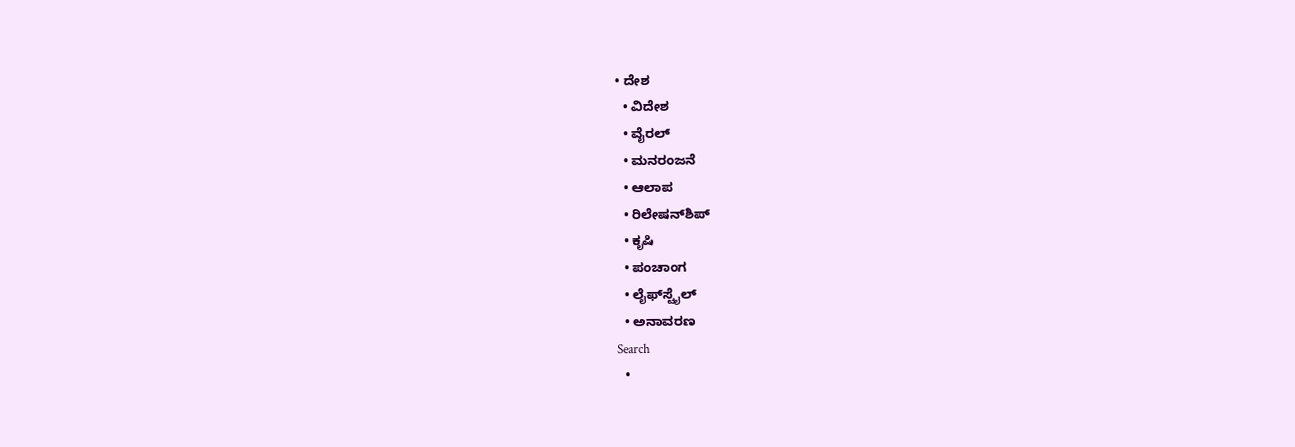• ದೇಶ
  • ವಿದೇಶ
  • ವೈರಲ್
  • ಮನರಂಜನೆ
  • ಆಲಾಪ
  • ರಿಲೇಷನ್‌ಶಿಪ್
  • ಕೃಷಿ
  • ಪಂಚಾಂಗ
  • ಲೈಫ್‌ಸ್ಟೈಲ್
  • ಅನಾವರಣ
Search
  •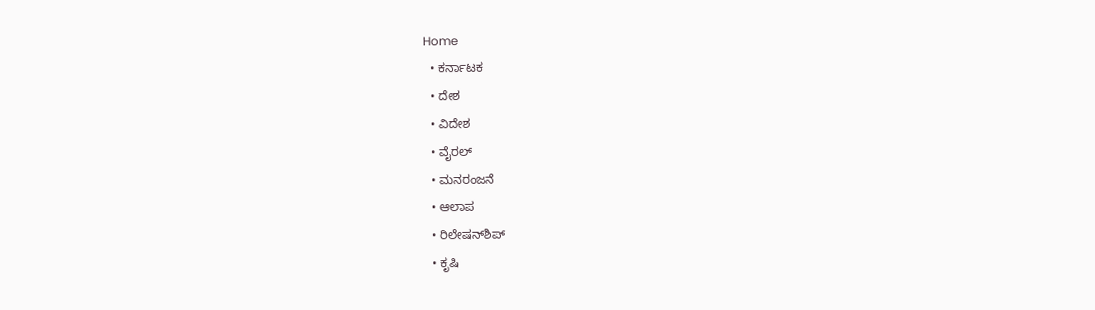Home
  • ಕರ್ನಾಟಕ
  • ದೇಶ
  • ವಿದೇಶ
  • ವೈರಲ್
  • ಮನರಂಜನೆ
  • ಆಲಾಪ
  • ರಿಲೇಷನ್‌ಶಿಪ್
  • ಕೃಷಿ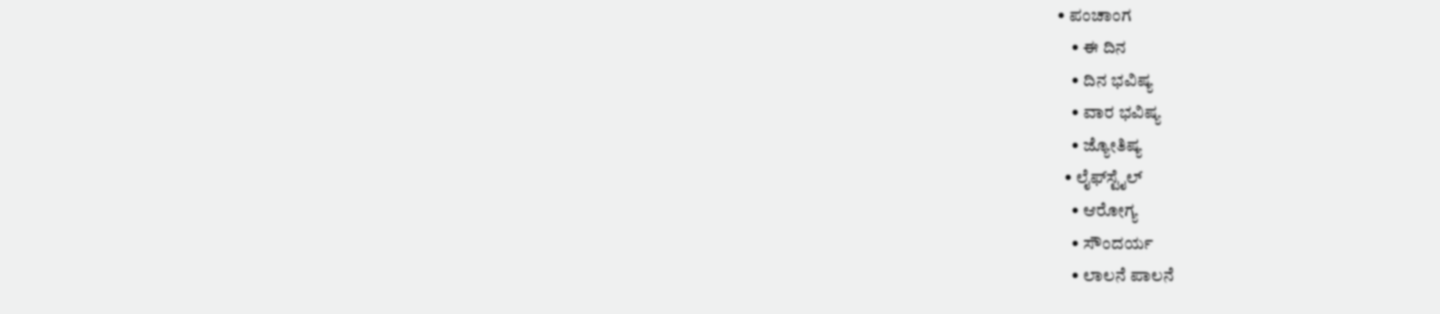• ಪಂಚಾಂಗ
    • ಈ ದಿನ
    • ದಿನ ಭವಿಷ್ಯ
    • ವಾರ ಭವಿಷ್ಯ
    • ಜ್ಯೋತಿಷ್ಯ
  • ಲೈಫ್‌ಸ್ಟೈಲ್
    • ಆರೋಗ್ಯ
    • ಸೌಂದರ್ಯ
    • ಲಾಲನೆ ಪಾಲನೆ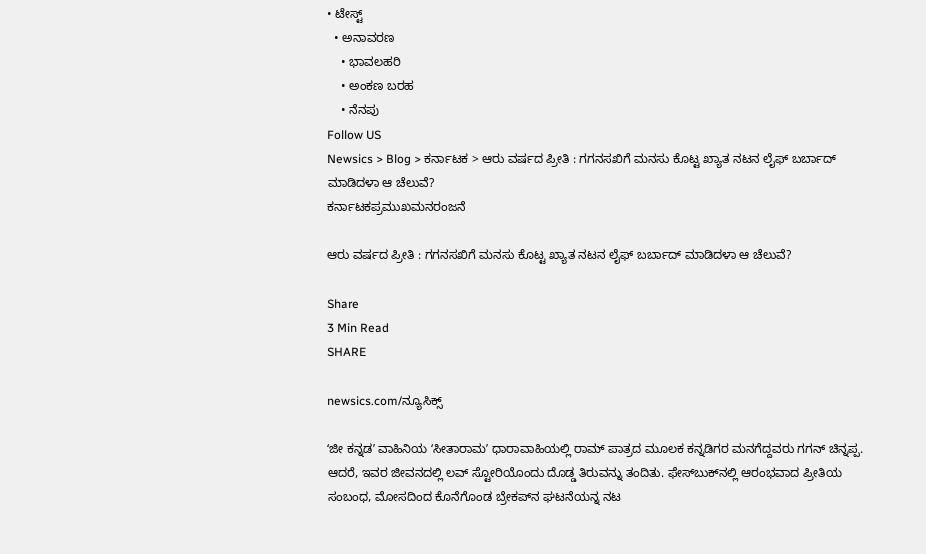• ಟೇಸ್ಟ್
  • ಅನಾವರಣ
    • ಭಾವಲಹರಿ
    • ಅಂಕಣ ಬರಹ
    • ನೆನಪು
Follow US
Newsics > Blog > ಕರ್ನಾಟಕ > ಆರು ವರ್ಷದ ಪ್ರೀತಿ : ಗಗನಸಖಿಗೆ ಮನಸು ಕೊಟ್ಟ ಖ್ಯಾತ ನಟನ ಲೈಫ್ ಬರ್ಬಾದ್ ಮಾಡಿದಳಾ ಆ ಚೆಲುವೆ?
ಕರ್ನಾಟಕಪ್ರಮುಖಮನರಂಜನೆ

ಆರು ವರ್ಷದ ಪ್ರೀತಿ : ಗಗನಸಖಿಗೆ ಮನಸು ಕೊಟ್ಟ ಖ್ಯಾತ ನಟನ ಲೈಫ್ ಬರ್ಬಾದ್ ಮಾಡಿದಳಾ ಆ ಚೆಲುವೆ?

Share
3 Min Read
SHARE

newsics.com/ನ್ಯೂಸಿಕ್ಸ್

ʻಜೀ ಕನ್ನಡʼ ವಾಹಿನಿಯ ʻಸೀತಾರಾಮʼ ಧಾರಾವಾಹಿಯಲ್ಲಿ ರಾಮ್‌ ಪಾತ್ರದ ಮೂಲಕ ಕನ್ನಡಿಗರ ಮನಗೆದ್ದವರು ಗಗನ್‌ ಚಿನ್ನಪ್ಪ. ಆದರೆ, ಇವರ ಜೀವನದಲ್ಲಿ ಲವ್‌ ಸ್ಟೋರಿಯೊಂದು ದೊಡ್ಡ ತಿರುವನ್ನು ತಂದಿತು. ಫೇಸ್‌ಬುಕ್‌ನಲ್ಲಿ ಆರಂಭವಾದ ಪ್ರೀತಿಯ ಸಂಬಂಧ, ಮೋಸದಿಂದ ಕೊನೆಗೊಂಡ ಬ್ರೇಕಪ್‌ನ ಘಟನೆಯನ್ನ ನಟ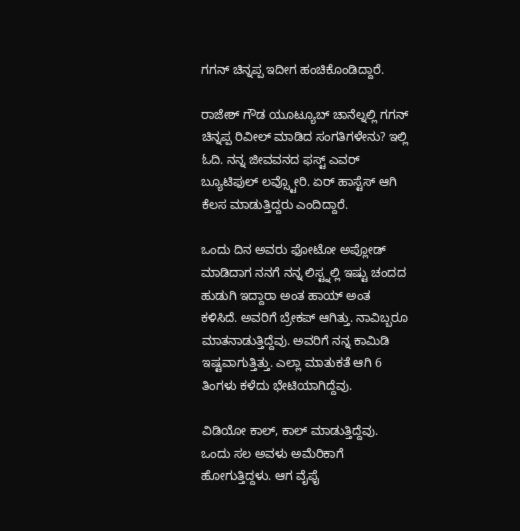ಗಗನ್‌ ಚಿನ್ನಪ್ಪ ಇದೀಗ ಹಂಚಿಕೊಂಡಿದ್ದಾರೆ.

ರಾಜೇಶ್ ಗೌಡ ಯೂಟ್ಯೂಬ್ ಚಾನೆಲ್ನಲ್ಲಿ ಗಗನ್ ಚಿನ್ನಪ್ಪ ರಿವೀಲ್ ಮಾಡಿದ ಸಂಗತಿಗಳೇನು? ಇಲ್ಲಿ ಓದಿ. ನನ್ನ ಜೀವವನದ ಫಸ್ಟ್ ಎವರ್ ಬ್ಯೂಟಿಫುಲ್ ಲವ್ಸ್ಟೋರಿ. ಏರ್ ಹಾಸ್ಟೆಸ್ ಆಗಿ ಕೆಲಸ ಮಾಡುತ್ತಿದ್ದರು ಎಂದಿದ್ದಾರೆ.

ಒಂದು ದಿನ ಅವರು ಫೋಟೋ ಅಪ್ಲೋಡ್ ಮಾಡಿದಾಗ ನನಗೆ ನನ್ನ ಲಿಸ್ಟ್ನಲ್ಲಿ ಇಷ್ಟು ಚಂದದ ಹುಡುಗಿ ಇದ್ದಾರಾ ಅಂತ ಹಾಯ್ ಅಂತ ಕಳಿಸಿದೆ. ಅವರಿಗೆ ಬ್ರೇಕಪ್ ಆಗಿತ್ತು. ನಾವಿಬ್ಬರೂ ಮಾತನಾಡುತ್ತಿದ್ದೆವು. ಅವರಿಗೆ ನನ್ನ ಕಾಮಿಡಿ ಇಷ್ಟವಾಗುತ್ತಿತ್ತು. ಎಲ್ಲಾ ಮಾತುಕತೆ ಆಗಿ 6 ತಿಂಗಳು ಕಳೆದು ಭೇಟಿಯಾಗಿದ್ದೆವು.

ವಿಡಿಯೋ ಕಾಲ್, ಕಾಲ್ ಮಾಡುತ್ತಿದ್ದೆವು. ಒಂದು ಸಲ ಅವಳು ಅಮೆರಿಕಾಗೆ ಹೋಗುತ್ತಿದ್ದಳು. ಆಗ ವೈಫೈ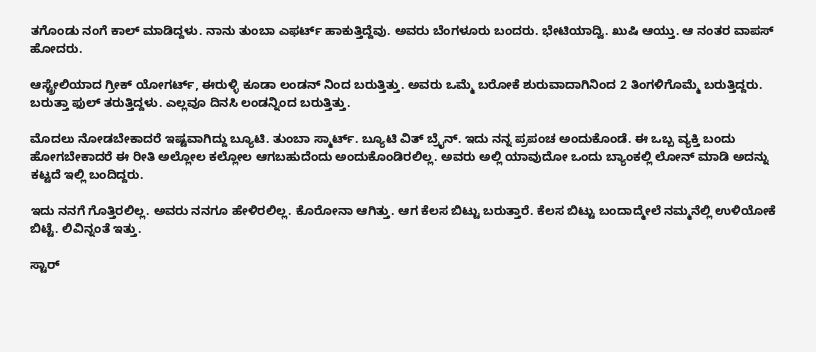ತಗೊಂಡು ನಂಗೆ ಕಾಲ್ ಮಾಡಿದ್ದಳು. ನಾನು ತುಂಬಾ ಎಫರ್ಟ್ ಹಾಕುತ್ತಿದ್ದೆವು. ಅವರು ಬೆಂಗಳೂರು ಬಂದರು. ಭೇಟಿಯಾದ್ವಿ. ಖುಷಿ ಆಯ್ತು. ಆ ನಂತರ ವಾಪಸ್ ಹೋದರು.

ಆಸ್ಟ್ರೇಲಿಯಾದ ಗ್ರೀಕ್ ಯೋಗರ್ಟ್, ಈರುಳ್ಳಿ ಕೂಡಾ ಲಂಡನ್ ನಿಂದ ಬರುತ್ತಿತ್ತು. ಅವರು ಒಮ್ಮೆ ಬರೋಕೆ ಶುರುವಾದಾಗಿನಿಂದ 2 ತಿಂಗಳಿಗೊಮ್ಮೆ ಬರುತ್ತಿದ್ದರು. ಬರುತ್ತಾ ಫುಲ್ ತರುತ್ತಿದ್ದಳು. ಎಲ್ಲವೂ ದಿನಸಿ ಲಂಡನ್ನಿಂದ ಬರುತ್ತಿತ್ತು.

ಮೊದಲು ನೋಡಬೇಕಾದರೆ ಇಷ್ಟವಾಗಿದ್ದು ಬ್ಯೂಟಿ. ತುಂಬಾ ಸ್ಮಾರ್ಟ್. ಬ್ಯೂಟಿ ವಿತ್ ಬ್ರೈನ್. ಇದು ನನ್ನ ಪ್ರಪಂಚ ಅಂದುಕೊಂಡೆ. ಈ ಒಬ್ಬ ವ್ಯಕ್ತಿ ಬಂದು ಹೋಗಬೇಕಾದರೆ ಈ ರೀತಿ ಅಲ್ಲೋಲ ಕಲ್ಲೋಲ ಆಗಬಹುದೆಂದು ಅಂದುಕೊಂಡಿರಲಿಲ್ಲ. ಅವರು ಅಲ್ಲಿ ಯಾವುದೋ ಒಂದು ಬ್ಯಾಂಕಲ್ಲಿ ಲೋನ್ ಮಾಡಿ ಅದನ್ನು ಕಟ್ಟದೆ ಇಲ್ಲಿ ಬಂದಿದ್ದರು.

ಇದು ನನಗೆ ಗೊತ್ತಿರಲಿಲ್ಲ. ಅವರು ನನಗೂ ಹೇಳಿರಲಿಲ್ಲ. ಕೊರೋನಾ ಆಗಿತ್ತು. ಆಗ ಕೆಲಸ ಬಿಟ್ಟು ಬರುತ್ತಾರೆ. ಕೆಲಸ ಬಿಟ್ಟು ಬಂದಾದ್ಮೇಲೆ ನಮ್ಮನೆಲ್ಲಿ ಉಳಿಯೋಕೆ ಬಿಟ್ಟೆ. ಲಿವಿನ್ನಂತೆ ಇತ್ತು.

ಸ್ಟಾರ್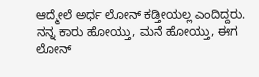ಆದ್ಮೇಲೆ ಅರ್ಧ ಲೋನ್ ಕಡ್ತೀಯಲ್ಲ ಎಂದಿದ್ದರು. ನನ್ನ ಕಾರು ಹೋಯ್ತು, ಮನೆ ಹೋಯ್ತು, ಈಗ ಲೋನ್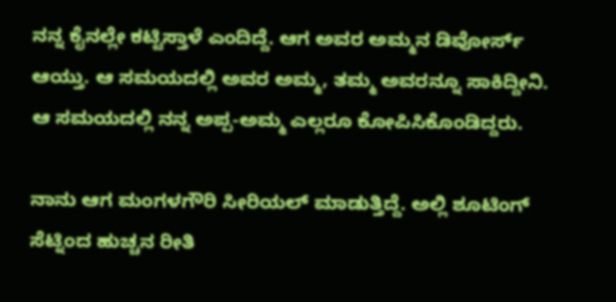ನನ್ನ ಕೈನಲ್ಲೇ ಕಟ್ಟಿಸ್ತಾಳೆ ಎಂದಿದ್ದೆ. ಆಗ ಅವರ ಅಮ್ಮನ ಡಿವೋರ್ಸ್ ಆಯ್ತು. ಆ ಸಮಯದಲ್ಲಿ ಅವರ ಅಮ್ಮ, ತಮ್ಮ ಅವರನ್ನೂ ಸಾಕಿದ್ದೀನಿ. ಆ ಸಮಯದಲ್ಲಿ ನನ್ನ ಅಪ್ಪ-ಅಮ್ಮ ಎಲ್ಲರೂ ಕೋಪಿಸಿಕೊಂಡಿದ್ದರು.

ನಾನು ಆಗ ಮಂಗಳಗೌರಿ ಸೀರಿಯಲ್ ಮಾಡುತ್ತಿದ್ದೆ. ಅಲ್ಲಿ ಶೂಟಿಂಗ್ ಸೆಟ್ನಿಂದ ಹುಚ್ಚನ ರೀತಿ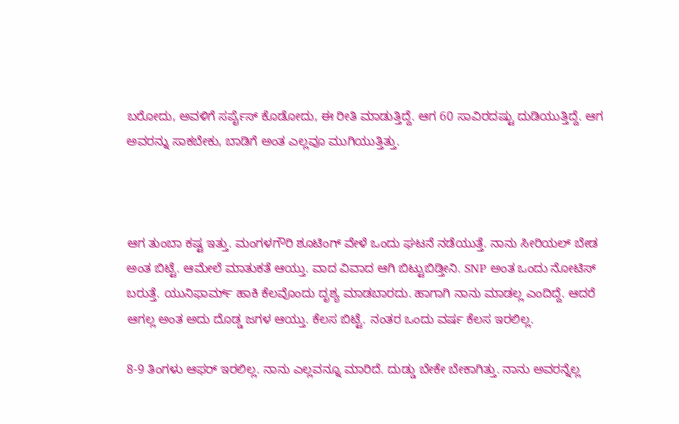ಬರೋದು, ಅವಳಿಗೆ ಸರ್ಪೈಸ್ ಕೊಡೋದು, ಈ ರೀತಿ ಮಾಡುತ್ತಿದ್ದೆ. ಆಗ 60 ಸಾವಿರದಷ್ಟು ದುಡಿಯುತ್ತಿದ್ದೆ. ಆಗ ಅವರನ್ನು ಸಾಕಬೇಕು, ಬಾಡಿಗೆ ಅಂತ ಎಲ್ಲವೂ ಮುಗಿಯುತ್ತಿತ್ತು.



ಆಗ ತುಂಬಾ ಕಷ್ಟ ಇತ್ತು. ಮಂಗಳಗೌರಿ ಶೂಟಿಂಗ್ ವೇಳೆ ಒಂದು ಘಟನೆ ನಡೆಯುತ್ತೆ. ನಾನು ಸೀರಿಯಲ್ ಬೇಡ ಅಂತ ಬಿಟ್ಟೆ. ಆಮೇಲೆ ಮಾತುಕತೆ ಆಯ್ತು. ವಾದ ವಿವಾದ ಆಗಿ ಬಿಟ್ಟುಬಿಡ್ತೀನಿ. SNP ಅಂತ ಒಂದು ನೋಟಿಸ್ ಬರುತ್ತೆ. ಯುನಿಫಾರ್ಮ್ ಹಾಕಿ ಕೆಲವೊಂದು ದೃಶ್ಯ ಮಾಡಬಾರದು. ಹಾಗಾಗಿ ನಾನು ಮಾಡಲ್ಲ ಎಂದಿದ್ದೆ. ಆದರೆ ಆಗಲ್ಲ ಅಂತ ಅದು ದೊಡ್ಡ ಜಗಳ ಆಯ್ತು. ಕೆಲಸ ಬಿಟ್ಟೆ. ನಂತರ ಒಂದು ವರ್ಷ ಕೆಲಸ ಇರಲಿಲ್ಲ.

8-9 ತಿಂಗಳು ಆಫರ್ ಇರಲಿಲ್ಲ. ನಾನು ಎಲ್ಲವನ್ನೂ ಮಾರಿದೆ. ದುಡ್ಡು ಬೇಕೇ ಬೇಕಾಗಿತ್ತು. ನಾನು ಅವರನ್ನೆಲ್ಲ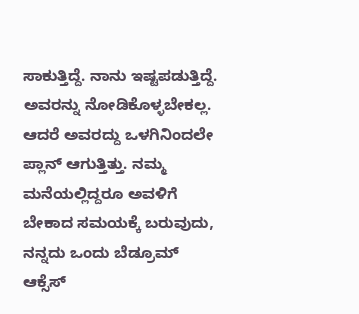ಸಾಕುತ್ತಿದ್ದೆ. ನಾನು ಇಷ್ಟಪಡುತ್ತಿದ್ದೆ. ಅವರನ್ನು ನೋಡಿಕೊಳ್ಳಬೇಕಲ್ಲ. ಆದರೆ ಅವರದ್ದು ಒಳಗಿನಿಂದಲೇ ಪ್ಲಾನ್ ಆಗುತ್ತಿತ್ತು. ನಮ್ಮ ಮನೆಯಲ್ಲಿದ್ದರೂ ಅವಳಿಗೆ ಬೇಕಾದ ಸಮಯಕ್ಕೆ ಬರುವುದು, ನನ್ನದು ಒಂದು ಬೆಡ್ರೂಮ್ ಆಕ್ಸೆಸ್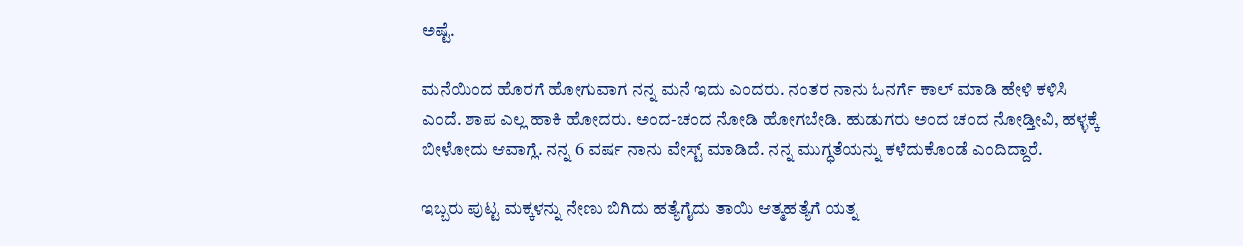ಅಷ್ಟೆ.

ಮನೆಯಿಂದ ಹೊರಗೆ ಹೋಗುವಾಗ ನನ್ನ ಮನೆ ಇದು ಎಂದರು. ನಂತರ ನಾನು ಓನರ್ಗೆ ಕಾಲ್ ಮಾಡಿ ಹೇಳಿ ಕಳಿಸಿ ಎಂದೆ. ಶಾಪ ಎಲ್ಲ ಹಾಕಿ ಹೋದರು. ಅಂದ-ಚಂದ ನೋಡಿ ಹೋಗಬೇಡಿ. ಹುಡುಗರು ಅಂದ ಚಂದ ನೋಡ್ತೀವಿ, ಹಳ್ಳಕ್ಕೆ ಬೀಳೋದು ಆವಾಗ್ಲೆ. ನನ್ನ 6 ವರ್ಷ ನಾನು ವೇಸ್ಟ್ ಮಾಡಿದೆ. ನನ್ನ ಮುಗ್ಧತೆಯನ್ನು ಕಳೆದುಕೊಂಡೆ ಎಂದಿದ್ದಾರೆ.

ಇಬ್ಬರು ಪುಟ್ಟ ಮಕ್ಕಳನ್ನು ನೇಣು ಬಿಗಿದು ಹತ್ಯೆಗೈದು ತಾಯಿ ಆತ್ಮಹತ್ಯೆಗೆ ಯತ್ನ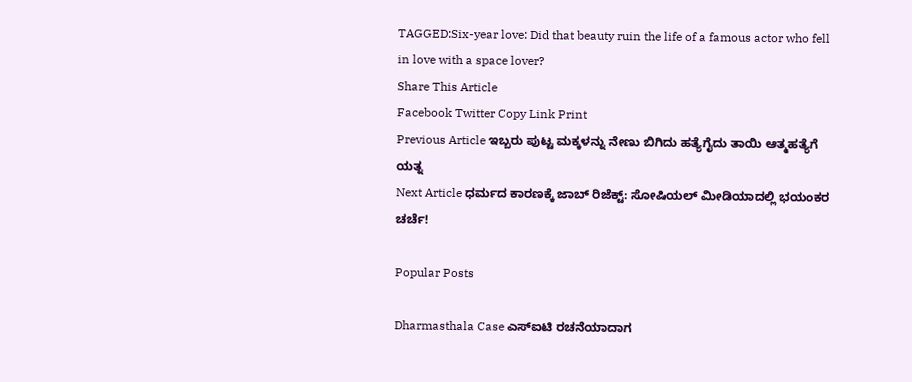TAGGED:Six-year love: Did that beauty ruin the life of a famous actor who fell in love with a space lover?
Share This Article
Facebook Twitter Copy Link Print
Previous Article ಇಬ್ಬರು ಪುಟ್ಟ ಮಕ್ಕಳನ್ನು ನೇಣು ಬಿಗಿದು ಹತ್ಯೆಗೈದು ತಾಯಿ ಆತ್ಮಹತ್ಯೆಗೆ ಯತ್ನ
Next Article ಧರ್ಮದ ಕಾರಣಕ್ಕೆ ಜಾಬ್ ರಿಜೆಕ್ಟ್: ಸೋಷಿಯಲ್ ಮೀಡಿಯಾದಲ್ಲಿ ಭಯಂಕರ ಚರ್ಚೆ!

Popular Posts

Dharmasthala Case ಎಸ್ಐಟಿ ರಚನೆಯಾದಾಗ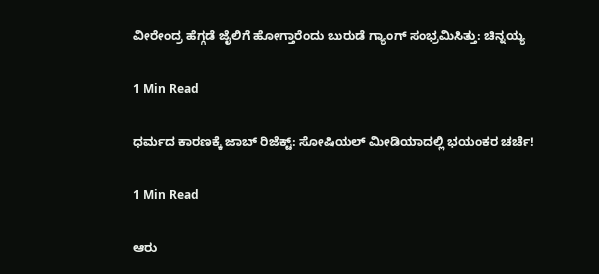ವೀರೇಂದ್ರ ಹೆಗ್ಗಡೆ ಜೈಲಿಗೆ ಹೋಗ್ತಾರೆಂದು ಬುರುಡೆ ಗ್ಯಾಂಗ್ ಸಂಭ್ರಮಿಸಿತ್ತು: ಚಿನ್ನಯ್ಯ

1 Min Read

ಧರ್ಮದ ಕಾರಣಕ್ಕೆ ಜಾಬ್ ರಿಜೆಕ್ಟ್: ಸೋಷಿಯಲ್ ಮೀಡಿಯಾದಲ್ಲಿ ಭಯಂಕರ ಚರ್ಚೆ!

1 Min Read

ಆರು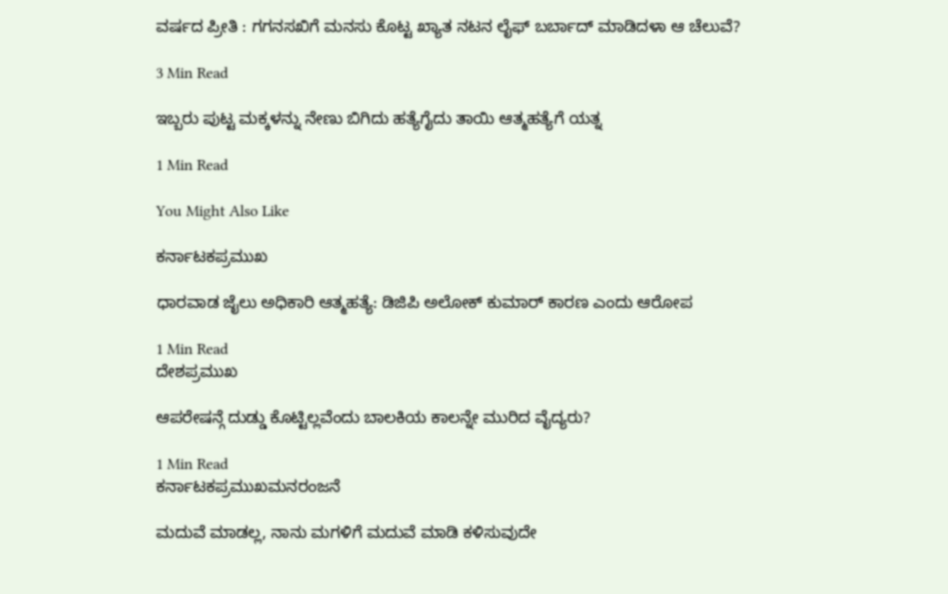ವರ್ಷದ ಪ್ರೀತಿ : ಗಗನಸಖಿಗೆ ಮನಸು ಕೊಟ್ಟ ಖ್ಯಾತ ನಟನ ಲೈಫ್ ಬರ್ಬಾದ್ ಮಾಡಿದಳಾ ಆ ಚೆಲುವೆ?

3 Min Read

ಇಬ್ಬರು ಪುಟ್ಟ ಮಕ್ಕಳನ್ನು ನೇಣು ಬಿಗಿದು ಹತ್ಯೆಗೈದು ತಾಯಿ ಆತ್ಮಹತ್ಯೆಗೆ ಯತ್ನ

1 Min Read

You Might Also Like

ಕರ್ನಾಟಕಪ್ರಮುಖ

ಧಾರವಾಡ ಜೈಲು ಅಧಿಕಾರಿ ಆತ್ಮಹತ್ಯೆ: ಡಿಜಿಪಿ ಅಲೋಕ್ ಕುಮಾರ್ ಕಾರಣ ಎಂದು ಆರೋಪ

1 Min Read
ದೇಶಪ್ರಮುಖ

ಆಪರೇಷನ್ಗೆ ದುಡ್ಡು ಕೊಟ್ಟಿಲ್ಲವೆಂದು ಬಾಲಕಿಯ ಕಾಲನ್ನೇ ಮುರಿದ ವೈದ್ಯರು?

1 Min Read
ಕರ್ನಾಟಕಪ್ರಮುಖಮನರಂಜನೆ

ಮದುವೆ ಮಾಡಲ್ಲ, ನಾನು ಮಗಳಿಗೆ ಮದುವೆ ಮಾಡಿ ಕಳಿಸುವುದೇ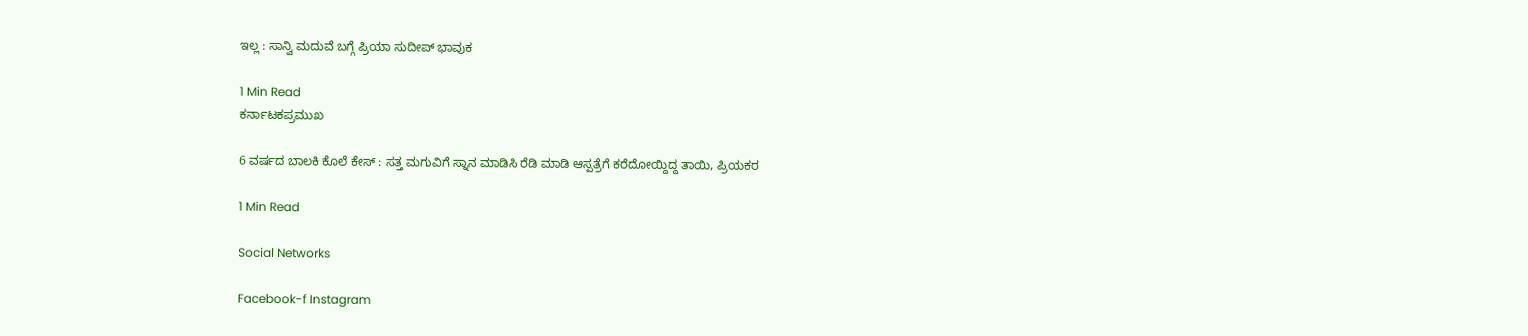ಇಲ್ಲ : ಸಾನ್ವಿ ಮದುವೆ ಬಗ್ಗೆ ಪ್ರಿಯಾ ಸುದೀಪ್ ಭಾವುಕ

1 Min Read
ಕರ್ನಾಟಕಪ್ರಮುಖ

6 ವರ್ಷದ ಬಾಲಕಿ ಕೊಲೆ ಕೇಸ್ : ಸತ್ತ ಮಗುವಿಗೆ ಸ್ನಾನ ಮಾಡಿಸಿ ರೆಡಿ ಮಾಡಿ ಆಸ್ಪತ್ರೆಗೆ ಕರೆದೋಯ್ದಿದ್ದ ತಾಯಿ, ಪ್ರಿಯಕರ

1 Min Read

Social Networks

Facebook-f Instagram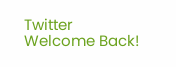Twitter
Welcome Back!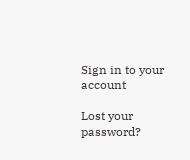Sign in to your account

Lost your password?